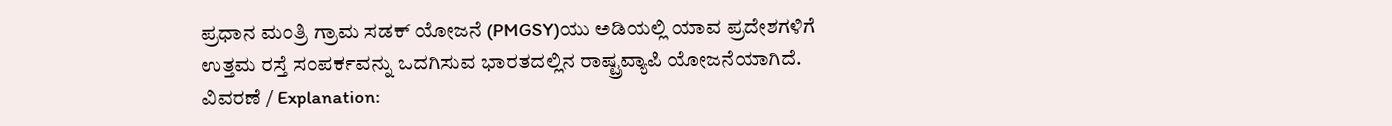ಪ್ರಧಾನ ಮಂತ್ರಿ ಗ್ರಾಮ ಸಡಕ್ ಯೋಜನೆ (PMGSY)ಯು ಅಡಿಯಲ್ಲಿ ಯಾವ ಪ್ರದೇಶಗಳಿಗೆ ಉತ್ತಮ ರಸ್ತೆ ಸಂಪರ್ಕವನ್ನು ಒದಗಿಸುವ ಭಾರತದಲ್ಲಿನ ರಾಷ್ಟ್ರವ್ಯಾಪಿ ಯೋಜನೆಯಾಗಿದೆ.
ವಿವರಣೆ / Explanation: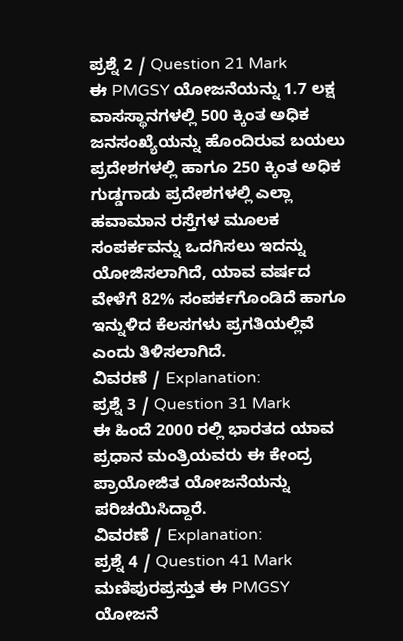ಪ್ರಶ್ನೆ 2 / Question 21 Mark
ಈ PMGSY ಯೋಜನೆಯನ್ನು 1.7 ಲಕ್ಷ ವಾಸಸ್ಥಾನಗಳಲ್ಲಿ 500 ಕ್ಕಿಂತ ಅಧಿಕ ಜನಸಂಖ್ಯೆಯನ್ನು ಹೊಂದಿರುವ ಬಯಲು ಪ್ರದೇಶಗಳಲ್ಲಿ ಹಾಗೂ 250 ಕ್ಕಿಂತ ಅಧಿಕ ಗುಡ್ಡಗಾಡು ಪ್ರದೇಶಗಳಲ್ಲಿ ಎಲ್ಲಾ ಹವಾಮಾನ ರಸ್ತೆಗಳ ಮೂಲಕ ಸಂಪರ್ಕವನ್ನು ಒದಗಿಸಲು ಇದನ್ನು ಯೋಜಿಸಲಾಗಿದೆ, ಯಾವ ವರ್ಷದ ವೇಳೆಗೆ 82% ಸಂಪರ್ಕಗೊಂಡಿದೆ ಹಾಗೂ ಇನ್ನುಳಿದ ಕೆಲಸಗಳು ಪ್ರಗತಿಯಲ್ಲಿವೆ ಎಂದು ತಿಳಿಸಲಾಗಿದೆ.
ವಿವರಣೆ / Explanation:
ಪ್ರಶ್ನೆ 3 / Question 31 Mark
ಈ ಹಿಂದೆ 2000 ರಲ್ಲಿ ಭಾರತದ ಯಾವ ಪ್ರಧಾನ ಮಂತ್ರಿಯವರು ಈ ಕೇಂದ್ರ ಪ್ರಾಯೋಜಿತ ಯೋಜನೆಯನ್ನು ಪರಿಚಯಿಸಿದ್ದಾರೆ.
ವಿವರಣೆ / Explanation:
ಪ್ರಶ್ನೆ 4 / Question 41 Mark
ಮಣಿಪುರಪ್ರಸ್ತುತ ಈ PMGSY ಯೋಜನೆ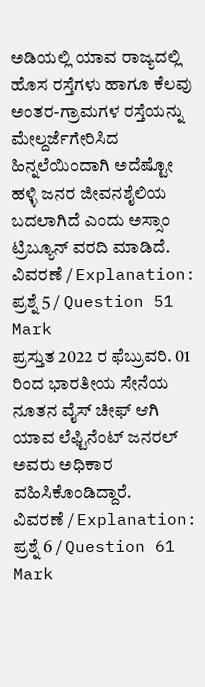ಅಡಿಯಲ್ಲಿ ಯಾವ ರಾಜ್ಯದಲ್ಲಿ ಹೊಸ ರಸ್ತೆಗಳು ಹಾಗೂ ಕೆಲವು ಅಂತರ-ಗ್ರಾಮಗಳ ರಸ್ತೆಯನ್ನು ಮೇಲ್ದರ್ಜೆಗೇರಿಸಿದ ಹಿನ್ನಲೆಯಿಂದಾಗಿ ಅದೆಷ್ಟೋ ಹಳ್ಳಿ ಜನರ ಜೀವನಶೈಲಿಯ ಬದಲಾಗಿದೆ ಎಂದು ಅಸ್ಸಾಂ ಟ್ರಿಬ್ಯೂನ್ ವರದಿ ಮಾಡಿದೆ.
ವಿವರಣೆ / Explanation:
ಪ್ರಶ್ನೆ 5 / Question 51 Mark
ಪ್ರಸ್ತುತ 2022 ರ ಫೆಬ್ರುವರಿ. 01 ರಿಂದ ಭಾರತೀಯ ಸೇನೆಯ ನೂತನ ವೈಸ್ ಚೀಫ್ ಆಗಿ ಯಾವ ಲೆಫ್ಟಿನೆಂಟ್ ಜನರಲ್ ಅವರು ಅಧಿಕಾರ ವಹಿಸಿಕೊಂಡಿದ್ದಾರೆ.
ವಿವರಣೆ / Explanation:
ಪ್ರಶ್ನೆ 6 / Question 61 Mark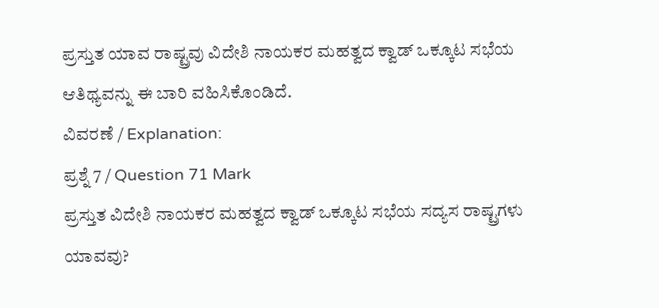ಪ್ರಸ್ತುತ ಯಾವ ರಾಷ್ಟ್ರವು ವಿದೇಶಿ ನಾಯಕರ ಮಹತ್ವದ ಕ್ವಾಡ್ ಒಕ್ಕೂಟ ಸಭೆಯ ಆತಿಥ್ಯವನ್ನು ಈ ಬಾರಿ ವಹಿಸಿಕೊಂಡಿದೆ.
ವಿವರಣೆ / Explanation:
ಪ್ರಶ್ನೆ 7 / Question 71 Mark
ಪ್ರಸ್ತುತ ವಿದೇಶಿ ನಾಯಕರ ಮಹತ್ವದ ಕ್ವಾಡ್ ಒಕ್ಕೂಟ ಸಭೆಯ ಸದ್ಯಸ ರಾಷ್ಟ್ರಗಳು ಯಾವವು?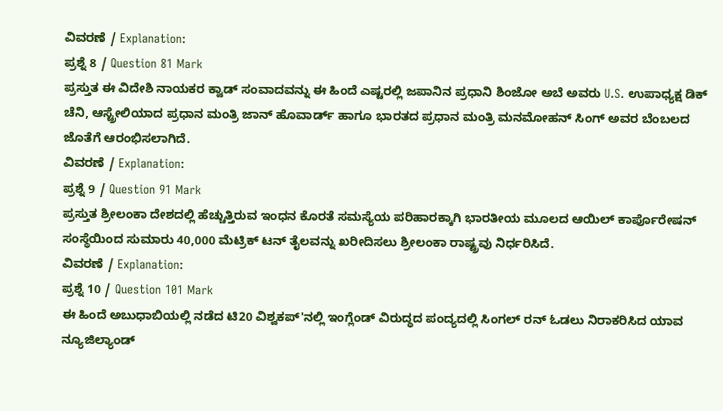ವಿವರಣೆ / Explanation:
ಪ್ರಶ್ನೆ 8 / Question 81 Mark
ಪ್ರಸ್ತುತ ಈ ವಿದೇಶಿ ನಾಯಕರ ಕ್ವಾಡ್ ಸಂವಾದವನ್ನು ಈ ಹಿಂದೆ ಎಷ್ಟರಲ್ಲಿ ಜಪಾನಿನ ಪ್ರಧಾನಿ ಶಿಂಜೋ ಅಬೆ ಅವರು U.S. ಉಪಾಧ್ಯಕ್ಷ ಡಿಕ್ ಚೆನಿ, ಆಸ್ಟ್ರೇಲಿಯಾದ ಪ್ರಧಾನ ಮಂತ್ರಿ ಜಾನ್ ಹೊವಾರ್ಡ್ ಹಾಗೂ ಭಾರತದ ಪ್ರಧಾನ ಮಂತ್ರಿ ಮನಮೋಹನ್ ಸಿಂಗ್ ಅವರ ಬೆಂಬಲದ ಜೊತೆಗೆ ಆರಂಭಿಸಲಾಗಿದೆ.
ವಿವರಣೆ / Explanation:
ಪ್ರಶ್ನೆ 9 / Question 91 Mark
ಪ್ರಸ್ತುತ ಶ್ರೀಲಂಕಾ ದೇಶದಲ್ಲಿ ಹೆಚ್ಚುತ್ತಿರುವ ಇಂಧನ ಕೊರತೆ ಸಮಸ್ಯೆಯ ಪರಿಹಾರಕ್ಕಾಗಿ ಭಾರತೀಯ ಮೂಲದ ಆಯಿಲ್ ಕಾರ್ಪೊರೇಷನ್ ಸಂಸ್ಥೆಯಿಂದ ಸುಮಾರು 40,000 ಮೆಟ್ರಿಕ್ ಟನ್ ತೈಲವನ್ನು ಖರೀದಿಸಲು ಶ್ರೀಲಂಕಾ ರಾಷ್ಟ್ರವು ನಿರ್ಧರಿಸಿದೆ.
ವಿವರಣೆ / Explanation:
ಪ್ರಶ್ನೆ 10 / Question 101 Mark
ಈ ಹಿಂದೆ ಅಬುಧಾಬಿಯಲ್ಲಿ ನಡೆದ ಟಿ20 ವಿಶ್ವಕಪ್'ನಲ್ಲಿ ಇಂಗ್ಲೆಂಡ್ ವಿರುದ್ಧದ ಪಂದ್ಯದಲ್ಲಿ ಸಿಂಗಲ್ ರನ್ ಓಡಲು ನಿರಾಕರಿಸಿದ ಯಾವ ನ್ಯೂಜಿಲ್ಯಾಂಡ್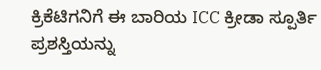ಕ್ರಿಕೆಟಿಗನಿಗೆ ಈ ಬಾರಿಯ ICC ಕ್ರೀಡಾ ಸ್ಪೂರ್ತಿ ಪ್ರಶಸ್ತಿಯನ್ನು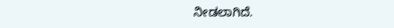ನೀಡಲಾಗಿದೆ.